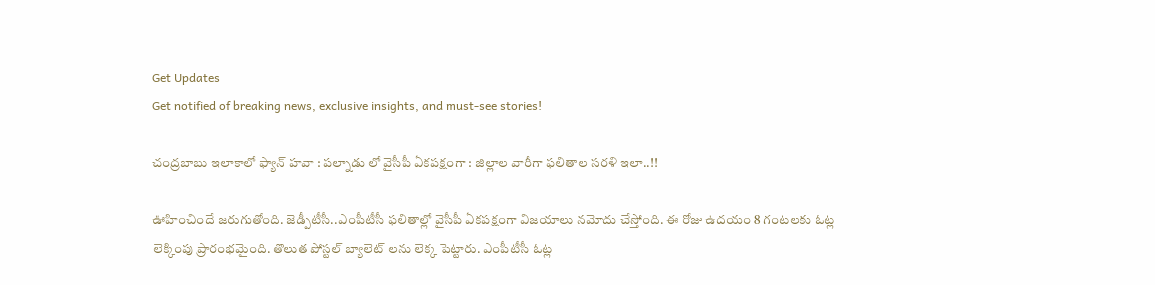Get Updates
Get notified of breaking news, exclusive insights, and must-see stories!

చంద్రబాబు ఇలాకాలో ఫ్యాన్ హవా : పల్నాడు లో వైసీపీ ఏకపక్షంగా : జిల్లాల వారీగా ఫలితాల సరళి ఇలా..!!

ఊహించిందే జరుగుతోంది. జెడ్పీటీసీ..ఎంపీటీసీ ఫలితాల్లో వైసీపీ ఏకపక్షంగా విజయాలు నమోదు చేస్తోంది. ఈ రోజు ఉదయం 8 గంటలకు ఓట్ల లెక్కింపు ప్రారంభమైంది. తొలుత పోస్టల్ బ్యాలెట్ లను లెక్క పెట్టారు. ఎంపీటీసీ ఓట్ల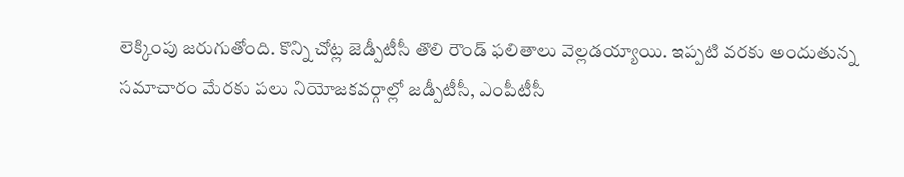లెక్కింపు జరుగుతోంది. కొన్ని చోట్ల జెడ్పీటీసీ తొలి రౌండ్ ఫలితాలు వెల్లడయ్యాయి. ఇప్పటి వరకు అందుతున్న సమాచారం మేరకు పలు నియోజకవర్గాల్లో జడ్పీటీసీ, ఎంపీటీసీ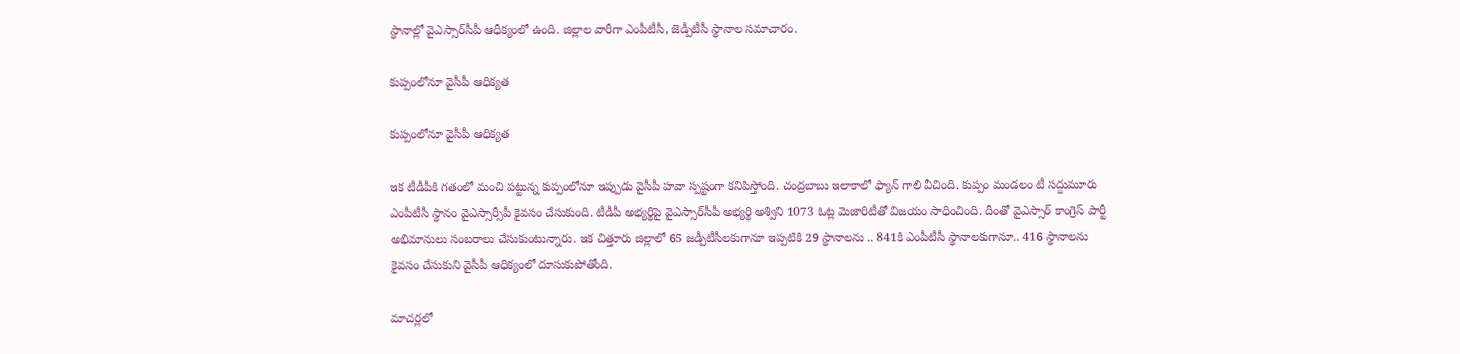స్థానాల్లో వైఎస్సార్‌సీపీ ఆధీక్యంలో ఉంది. జిల్లాల వారీగా ఎంపీటీసీ, జెడ్పీటీసీ స్థానాల సమాచారం.

కుప్పంలోనూ వైసీపీ ఆధిక్యత

కుప్పంలోనూ వైసీపీ ఆధిక్యత

ఇక టీడీపీకి గతంలో మంచి పట్టున్న కుప్పంలోనూ ఇప్పుడు వైసీపీ హవా స్పష్టంగా కనిపిస్తోంది. చంద్రబాబు ఇలాకాలో ఫ్యాన్‌ గాలి వీచింది. కుప్పం మండలం టీ సద్దుమూరు ఎంపీటీసీ స్థానం వైఎస్సార్సీపీ కైవసం చేసుకుంది. టీడీపీ అభ్యర్థిపై వైఎస్సార్‌సీపీ అభ్యర్థి అశ్విని 1073 ఓట్ల మెజారిటీతో విజయం సాధించింది. దీంతో వైఎస్సార్ కాంగ్రెస్ పార్టీ అభిమానులు సంబరాలు చేసుకుంటున్నారు. ఇక చిత్తూరు జిల్లాలో 65 జడ్పీటీసీలకుగానూ ఇప్పటికి 29 స్థానాలను .. 841కి ఎంపీటీసీ స్థానాలకుగానూ.. 416 స్థానాలను కైవసం చేసుకుని వైసీపీ ఆధిక్యంలో దూసుకుపోతోంది.

మాచర్లలో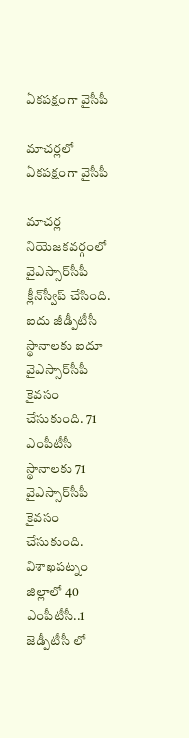ఏకపక్షంగా వైసీపీ

మాచర్లలో ఏకపక్షంగా వైసీపీ

మాచర్ల నియెజకవర్గంలో వైఎస్సార్‌సీపీ క్లీన్‌స్వీప్‌ చేసింది. ఐదు జీడ్పీటీసీ స్థానాలకు ఐదూ వైఎస్సార్‌సీపీ కైవసం చేసుకుంది. 71 ఎంపీటీసీ స్థానాలకు 71 వైఎస్సార్‌సీపీ కైవసం చేసుకుంది. విశాఖపట్నం జిల్లాలో 40 ఎంపీటీసీ..1 జెడ్పీటీసీ లో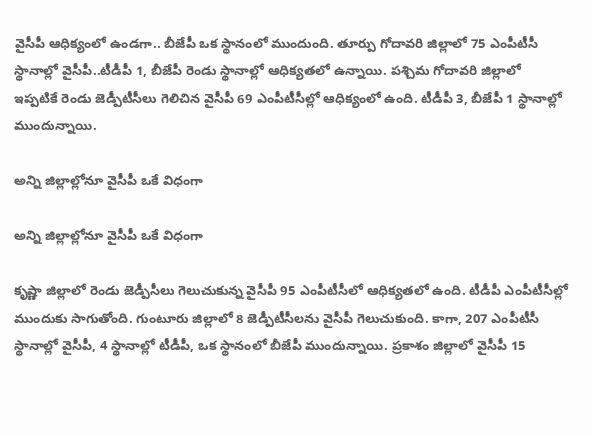వైసీపీ ఆధిక్యంలో ఉండగా.. బీజేపీ ఒక స్థానంలో ముందుంది. తూర్పు గోదావరి జిల్లాలో 75 ఎంపీటీసీ స్థానాల్లో వైసీపీ..టీడీపీ 1, బీజేపీ రెండు స్థానాల్లో ఆధిక్యతలో ఉన్నాయి. పశ్చిమ గోదావరి జిల్లాలో ఇప్పటికే రెండు జెడ్పీటీసీలు గెలిచిన వైసీపీ 69 ఎంపీటీసీల్లో ఆధిక్యంలో ఉంది. టీడీపీ 3, బీజేపీ 1 స్థానాల్లో ముందున్నాయి.

అన్ని జిల్లాల్లోనూ వైసీపీ ఒకే విధంగా

అన్ని జిల్లాల్లోనూ వైసీపీ ఒకే విధంగా

కృష్ణా జిల్లాలో రెండు జెడ్పీసీలు గెలుచుకున్న వైసీపీ 95 ఎంపీటీసీలో ఆధిక్యతలో ఉంది. టీడీపీ ఎంపీటీసీల్లో ముందుకు సాగుతోంది. గుంటూరు జిల్లాలో 8 జెడ్పీటీసీలను వైసీపీ గెలుచుకుంది. కాగా, 207 ఎంపీటీసీ స్థానాల్లో వైసీపీ, 4 స్థానాల్లో టీడీపీ, ఒక స్థానంలో బీజేపీ ముందున్నాయి. ప్రకాశం జిల్లాలో వైసీపీ 15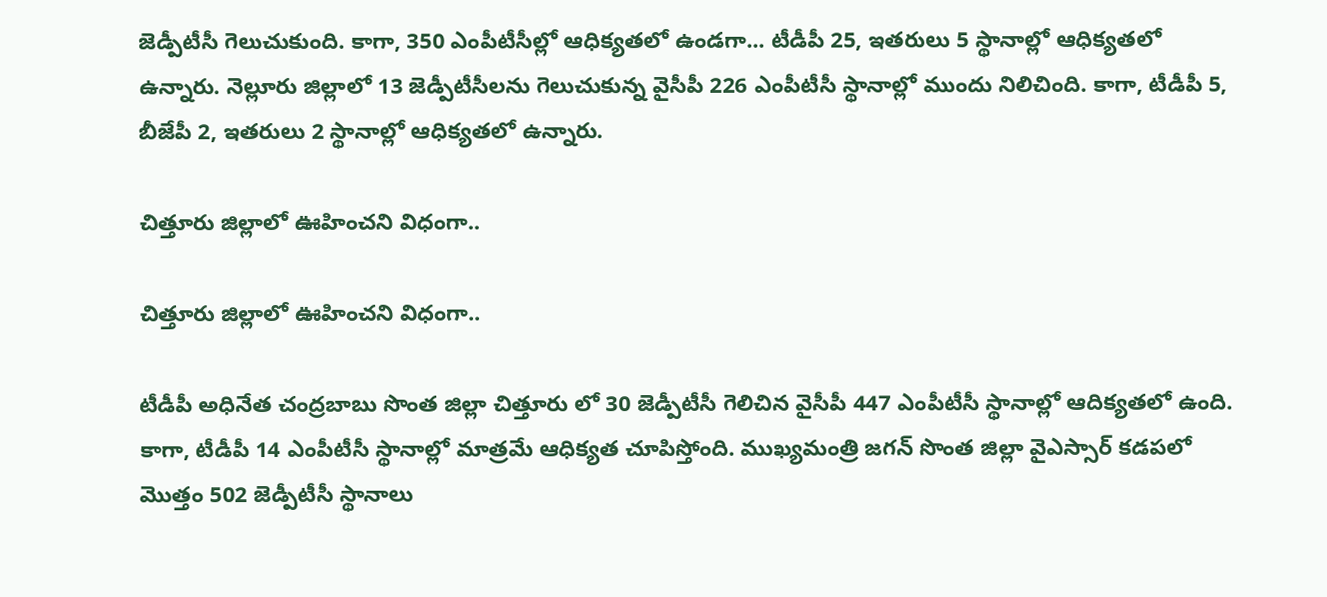జెడ్పీటీసీ గెలుచుకుంది. కాగా, 350 ఎంపీటీసీల్లో ఆధిక్యతలో ఉండగా... టీడీపీ 25, ఇతరులు 5 స్థానాల్లో ఆధిక్యతలో ఉన్నారు. నెల్లూరు జిల్లాలో 13 జెడ్పీటీసీలను గెలుచుకున్న వైసీపీ 226 ఎంపీటీసీ స్థానాల్లో ముందు నిలిచింది. కాగా, టీడీపీ 5, బీజేపీ 2, ఇతరులు 2 స్థానాల్లో ఆధిక్యతలో ఉన్నారు.

చిత్తూరు జిల్లాలో ఊహించని విధంగా..

చిత్తూరు జిల్లాలో ఊహించని విధంగా..

టీడీపీ అధినేత చంద్రబాబు సొంత జిల్లా చిత్తూరు లో 30 జెడ్పీటీసీ గెలిచిన వైసీపీ 447 ఎంపీటీసీ స్థానాల్లో ఆదిక్యతలో ఉంది. కాగా, టీడీపీ 14 ఎంపీటీసీ స్థానాల్లో మాత్రమే ఆధిక్యత చూపిస్తోంది. ముఖ్యమంత్రి జగన్ సొంత జిల్లా వైఎస్సార్‌ కడపలో మొత్తం 502 జెడ్పీటీసీ స్థానాలు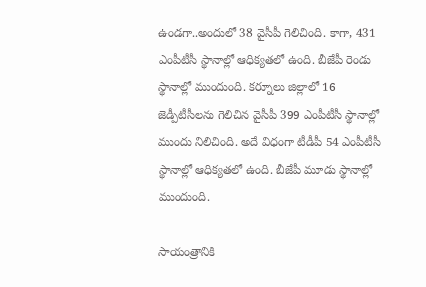ఉండగా..అందులో 38 వైసీపీ గెలిచింది. కాగా, 431 ఎంపీటీసీ స్థానాల్లో ఆధిక్యతలో ఉంది. బీజేపీ రెండు స్థానాల్లో ముందుంది. కర్నూలు జిల్లాలో 16 జెడ్పీటీసీలను గెలిచిన వైసీపీ 399 ఎంపీటీసీ స్థానాల్లో ముందు నిలిచింది. అదే విధంగా టీడీపీ 54 ఎంపీటీసీ స్థానాల్లో ఆధిక్యతలో ఉంది. బీజేపీ మూడు స్థానాల్లో ముందుంది.

సాయంత్రానికి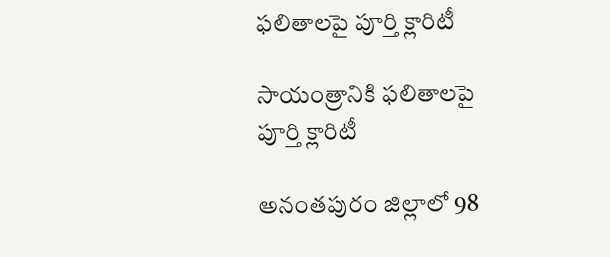ఫలితాలపై పూర్తి క్లారిటీ

సాయంత్రానికి ఫలితాలపై పూర్తి క్లారిటీ

అనంతపురం జిల్లాలో 98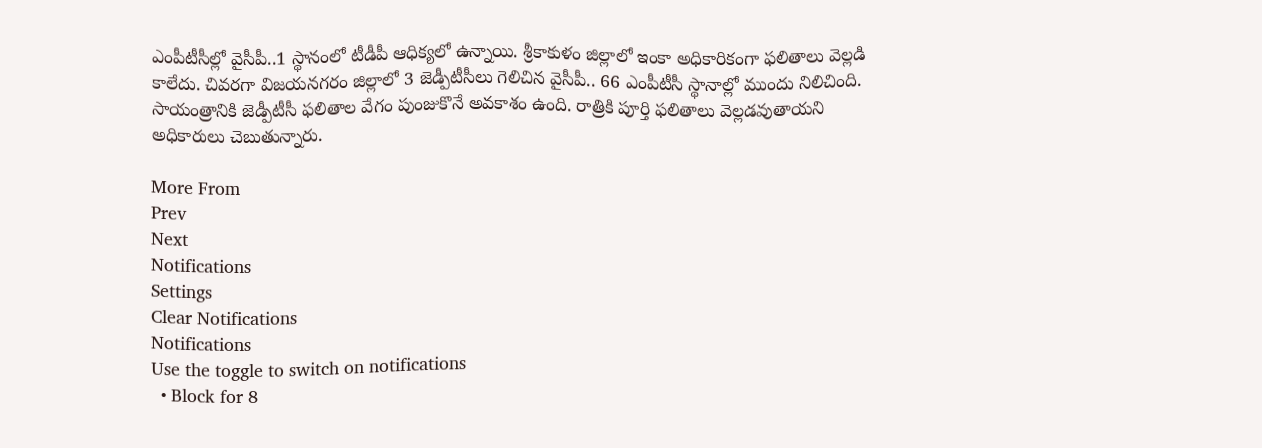ఎంపీటీసీల్లో వైసీపీ..1 స్థానంలో టీడీపీ ఆధిక్యలో ఉన్నాయి. శ్రీకాకుళం జిల్లాలో ఇంకా అధికారికంగా ఫలితాలు వెల్లడి కాలేదు. చివరగా విజయనగరం జిల్లాలో 3 జెడ్పీటీసీలు గెలిచిన వైసీపీ.. 66 ఎంపీటీసీ స్థానాల్లో ముందు నిలిచింది. సాయంత్రానికి జెడ్పీటీసీ ఫలితాల వేగం పుంజుకొనే అవకాశం ఉంది. రాత్రికి పూర్తి ఫలితాలు వెల్లడవుతాయని అధికారులు చెబుతున్నారు.

More From
Prev
Next
Notifications
Settings
Clear Notifications
Notifications
Use the toggle to switch on notifications
  • Block for 8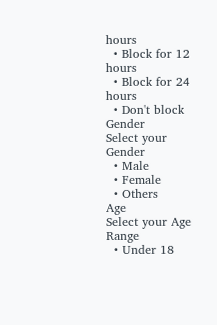hours
  • Block for 12 hours
  • Block for 24 hours
  • Don't block
Gender
Select your Gender
  • Male
  • Female
  • Others
Age
Select your Age Range
  • Under 18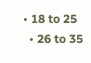• 18 to 25
  • 26 to 35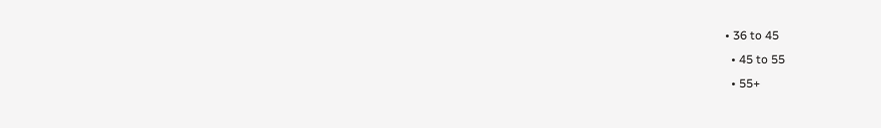• 36 to 45
  • 45 to 55
  • 55+